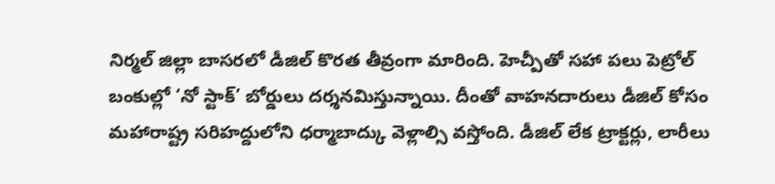నిర్మల్ జిల్లా బాసరలో డీజిల్ కొరత తీవ్రంగా మారింది. హెచ్పీతో సహా పలు పెట్రోల్ బంకుల్లో ‘నో స్టాక్’ బోర్డులు దర్శనమిస్తున్నాయి. దీంతో వాహనదారులు డీజిల్ కోసం మహారాష్ట్ర సరిహద్దులోని ధర్మాబాద్కు వెళ్లాల్సి వస్తోంది. డీజిల్ లేక ట్రాక్టర్లు, లారీలు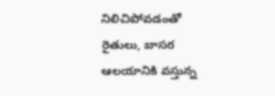నిలిచిపోవడంతో రైతులు, బాసర ఆలయానికి వస్తున్న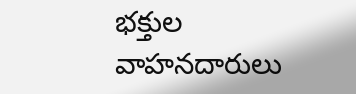భక్తుల వాహనదారులు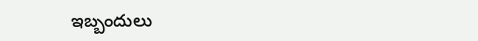ఇబ్బందులు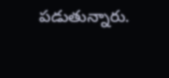పడుతున్నారు.